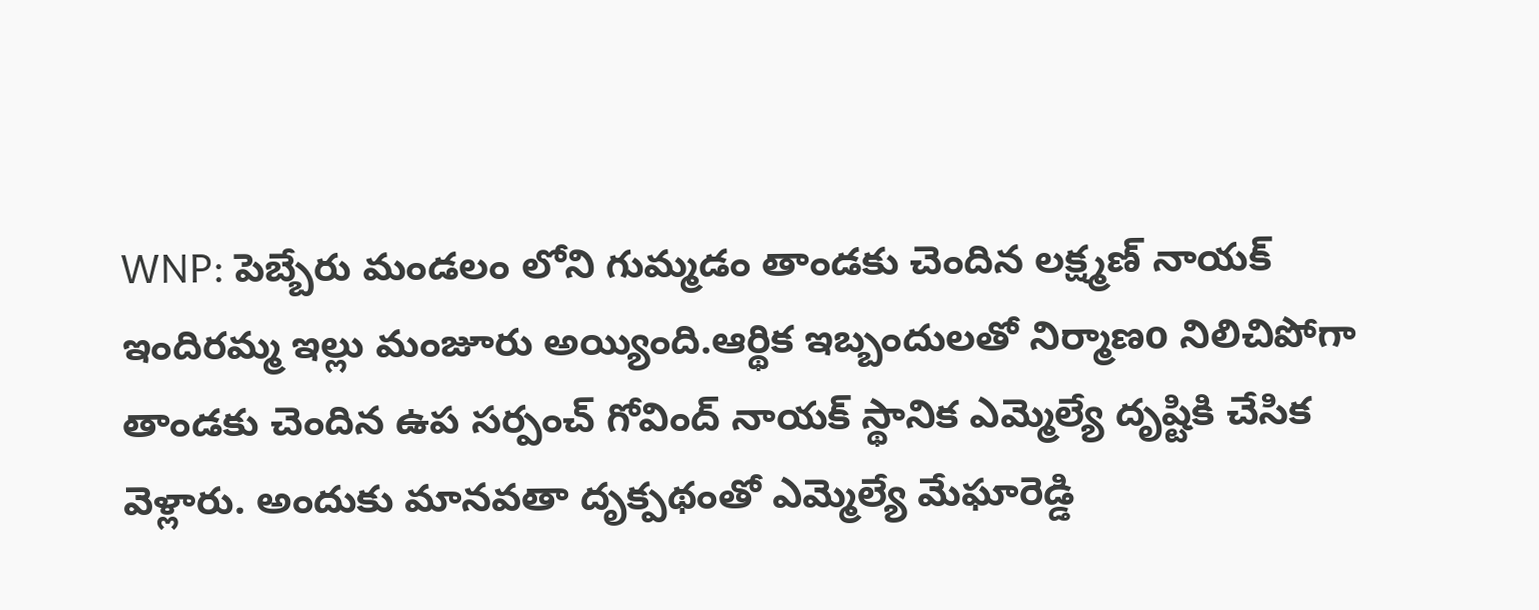WNP: పెబ్బేరు మండలం లోని గుమ్మడం తాండకు చెందిన లక్ష్మణ్ నాయక్ ఇందిరమ్మ ఇల్లు మంజూరు అయ్యింది.ఆర్థిక ఇబ్బందులతో నిర్మాణo నిలిచిపోగా తాండకు చెందిన ఉప సర్పంచ్ గోవింద్ నాయక్ స్థానిక ఎమ్మెల్యే దృష్టికి చేసిక వెళ్లారు. అందుకు మానవతా దృక్పథంతో ఎమ్మెల్యే మేఘారెడ్డి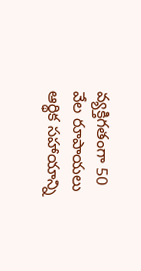వ్యక్తిగతంగా 50 వేల రూపాయలు ఆర్థిక సహాయాన్ని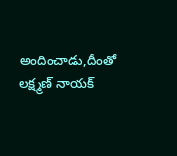అందించాడు,దీంతో లక్ష్మణ్ నాయక్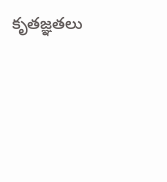కృతజ్ఞతలు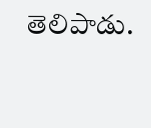తెలిపాడు.